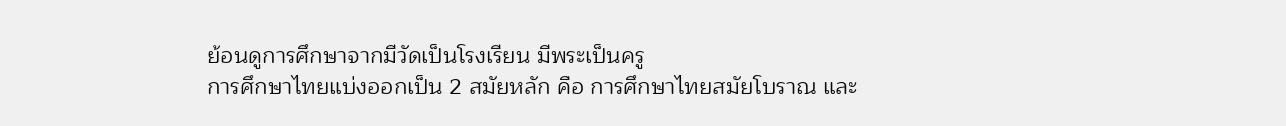ย้อนดูการศึกษาจากมีวัดเป็นโรงเรียน มีพระเป็นครู
การศึกษาไทยแบ่งออกเป็น 2 สมัยหลัก คือ การศึกษาไทยสมัยโบราณ และ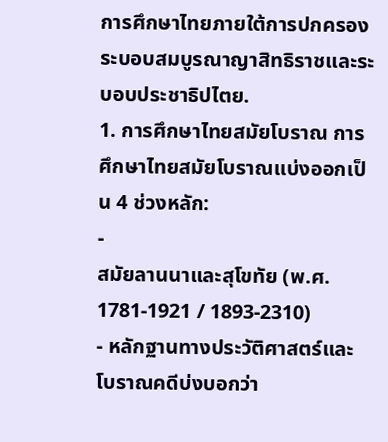การศึกษาไทยภายใต้การปกครองระบอบสมบูรณาญาสิทธิราชและระบอบประชาธิปไตย.
1. การศึกษาไทยสมัยโบราณ การศึกษาไทยสมัยโบราณแบ่งออกเป็น 4 ช่วงหลัก:
-
สมัยลานนาและสุโขทัย (พ.ศ. 1781-1921 / 1893-2310)
- หลักฐานทางประวัติศาสตร์และโบราณคดีบ่งบอกว่า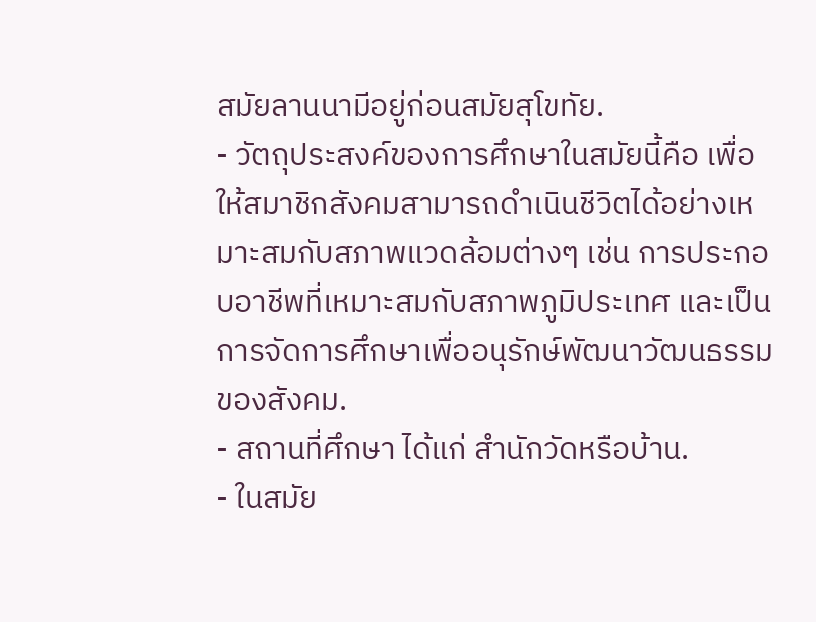สมัยลานนามีอยู่ก่อนสมัยสุโขทัย.
- วัตถุประสงค์ของการศึกษาในสมัยนี้คือ เพื่อให้สมาชิกสังคมสามารถดำเนินชีวิตได้อย่างเหมาะสมกับสภาพแวดล้อมต่างๆ เช่น การประกอบอาชีพที่เหมาะสมกับสภาพภูมิประเทศ และเป็นการจัดการศึกษาเพื่ออนุรักษ์พัฒนาวัฒนธรรมของสังคม.
- สถานที่ศึกษา ได้แก่ สำนักวัดหรือบ้าน.
- ในสมัย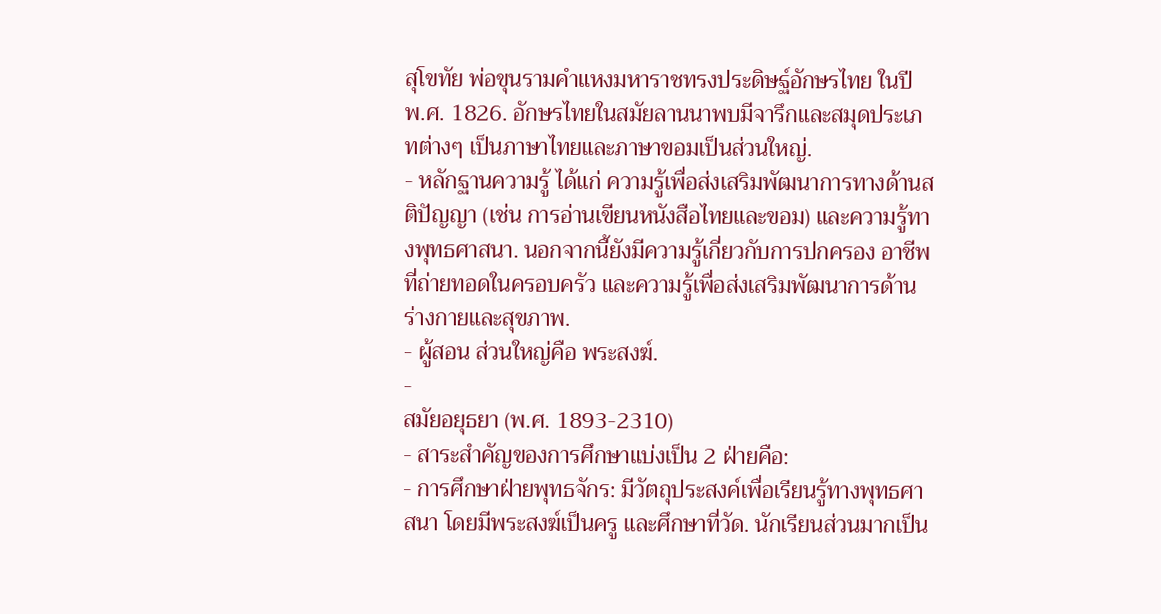สุโขทัย พ่อขุนรามคำแหงมหาราชทรงประดิษฐ์อักษรไทย ในปี พ.ศ. 1826. อักษรไทยในสมัยลานนาพบมีจารึกและสมุดประเภทต่างๆ เป็นภาษาไทยและภาษาขอมเป็นส่วนใหญ่.
- หลักฐานความรู้ ได้แก่ ความรู้เพื่อส่งเสริมพัฒนาการทางด้านสติปัญญา (เช่น การอ่านเขียนหนังสือไทยและขอม) และความรู้ทางพุทธศาสนา. นอกจากนี้ยังมีความรู้เกี่ยวกับการปกครอง อาชีพที่ถ่ายทอดในครอบครัว และความรู้เพื่อส่งเสริมพัฒนาการด้านร่างกายและสุขภาพ.
- ผู้สอน ส่วนใหญ่คือ พระสงฆ์.
-
สมัยอยุธยา (พ.ศ. 1893-2310)
- สาระสำคัญของการศึกษาแบ่งเป็น 2 ฝ่ายคือ:
- การศึกษาฝ่ายพุทธจักร: มีวัตถุประสงค์เพื่อเรียนรู้ทางพุทธศาสนา โดยมีพระสงฆ์เป็นครู และศึกษาที่วัด. นักเรียนส่วนมากเป็น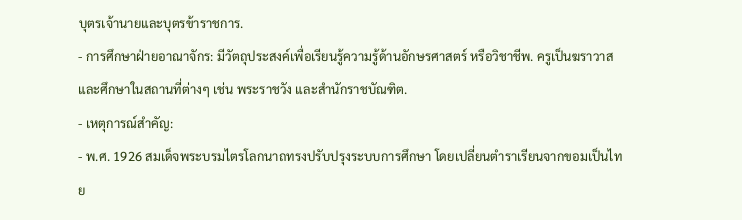บุตรเจ้านายและบุตรข้าราชการ.
- การศึกษาฝ่ายอาณาจักร: มีวัตถุประสงค์เพื่อเรียนรู้ความรู้ด้านอักษรศาสตร์ หรือวิชาชีพ. ครูเป็นฆราวาส และศึกษาในสถานที่ต่างๆ เช่น พระราชวัง และสำนักราชบัณฑิต.
- เหตุการณ์สำคัญ:
- พ.ศ. 1926 สมเด็จพระบรมไตรโลกนาถทรงปรับปรุงระบบการศึกษา โดยเปลี่ยนตำราเรียนจากขอมเป็นไทย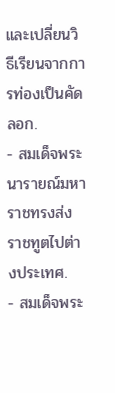และเปลี่ยนวิธีเรียนจากการท่องเป็นคัดลอก.
- สมเด็จพระนารายณ์มหาราชทรงส่งราชทูตไปต่างประเทศ.
- สมเด็จพระ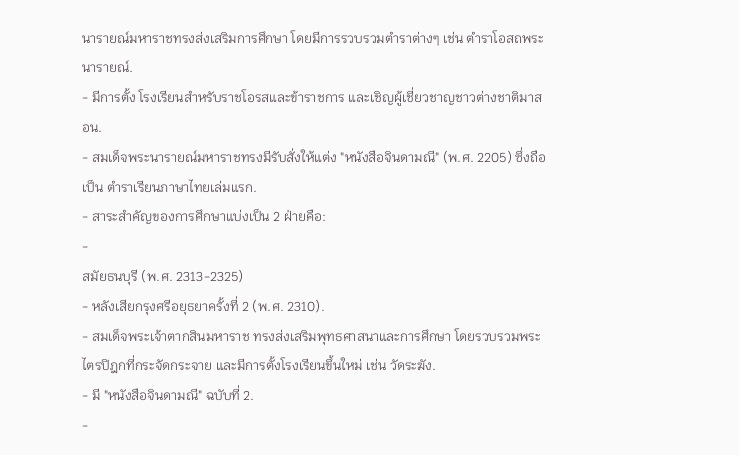นารายณ์มหาราชทรงส่งเสริมการศึกษา โดยมีการรวบรวมตำราต่างๆ เช่น ตำราโอสถพระนารายณ์.
- มีการตั้ง โรงเรียนสำหรับราชโอรสและข้าราชการ และเชิญผู้เชี่ยวชาญชาวต่างชาติมาสอน.
- สมเด็จพระนารายณ์มหาราชทรงมีรับสั่งให้แต่ง "หนังสือจินดามณี" (พ.ศ. 2205) ซึ่งถือเป็น ตำราเรียนภาษาไทยเล่มแรก.
- สาระสำคัญของการศึกษาแบ่งเป็น 2 ฝ่ายคือ:
-
สมัยธนบุรี (พ.ศ. 2313-2325)
- หลังเสียกรุงศรีอยุธยาครั้งที่ 2 (พ.ศ. 2310).
- สมเด็จพระเจ้าตากสินมหาราช ทรงส่งเสริมพุทธศาสนาและการศึกษา โดยรวบรวมพระไตรปิฎกที่กระจัดกระจาย และมีการตั้งโรงเรียนขึ้นใหม่ เช่น วัดระฆัง.
- มี "หนังสือจินดามณี" ฉบับที่ 2.
-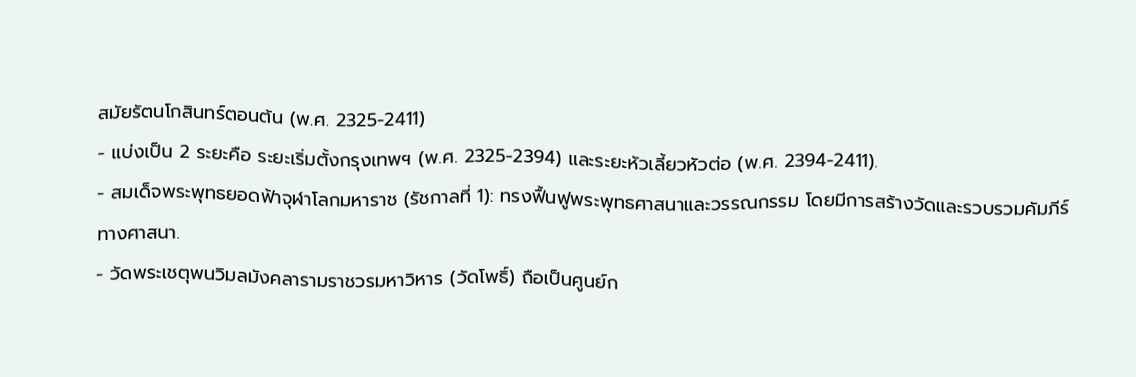สมัยรัตนโกสินทร์ตอนต้น (พ.ศ. 2325-2411)
- แบ่งเป็น 2 ระยะคือ ระยะเริ่มตั้งกรุงเทพฯ (พ.ศ. 2325-2394) และระยะหัวเลี้ยวหัวต่อ (พ.ศ. 2394-2411).
- สมเด็จพระพุทธยอดฟ้าจุฬาโลกมหาราช (รัชกาลที่ 1): ทรงฟื้นฟูพระพุทธศาสนาและวรรณกรรม โดยมีการสร้างวัดและรวบรวมคัมภีร์ทางศาสนา.
- วัดพระเชตุพนวิมลมังคลารามราชวรมหาวิหาร (วัดโพธิ์) ถือเป็นศูนย์ก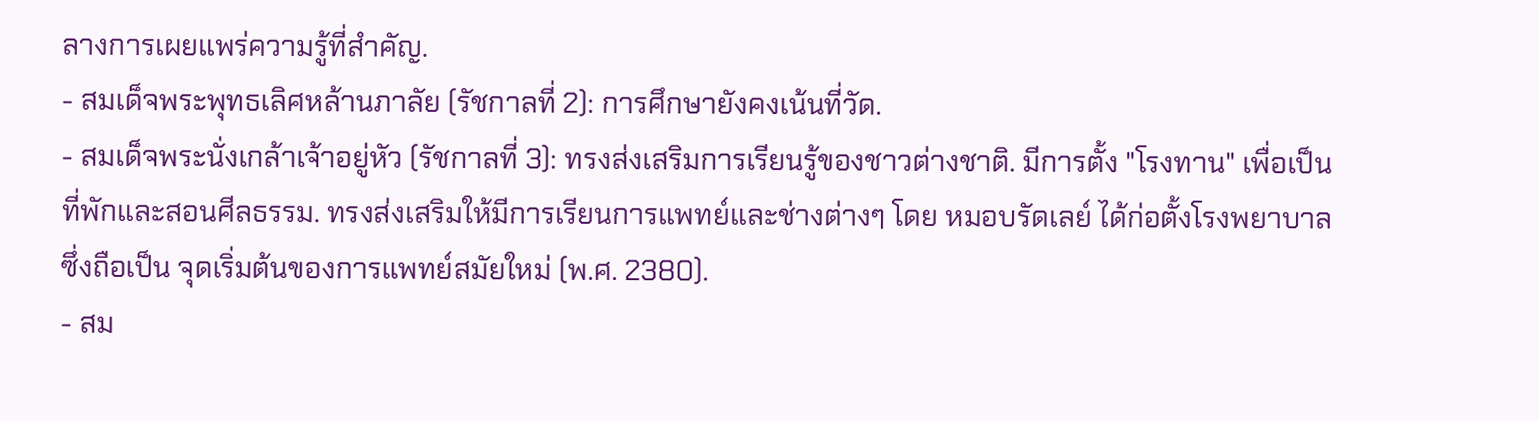ลางการเผยแพร่ความรู้ที่สำคัญ.
- สมเด็จพระพุทธเลิศหล้านภาลัย (รัชกาลที่ 2): การศึกษายังคงเน้นที่วัด.
- สมเด็จพระนั่งเกล้าเจ้าอยู่หัว (รัชกาลที่ 3): ทรงส่งเสริมการเรียนรู้ของชาวต่างชาติ. มีการตั้ง "โรงทาน" เพื่อเป็นที่พักและสอนศีลธรรม. ทรงส่งเสริมให้มีการเรียนการแพทย์และช่างต่างๆ โดย หมอบรัดเลย์ ได้ก่อตั้งโรงพยาบาล ซึ่งถือเป็น จุดเริ่มต้นของการแพทย์สมัยใหม่ (พ.ศ. 2380).
- สม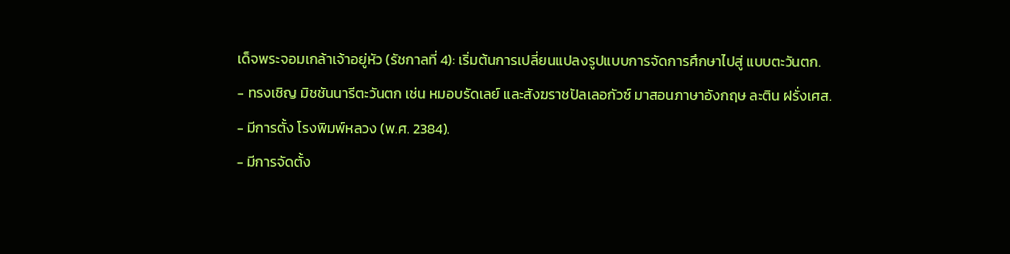เด็จพระจอมเกล้าเจ้าอยู่หัว (รัชกาลที่ 4): เริ่มต้นการเปลี่ยนแปลงรูปแบบการจัดการศึกษาไปสู่ แบบตะวันตก.
- ทรงเชิญ มิชชันนารีตะวันตก เช่น หมอบรัดเลย์ และสังฆราชปัลเลอกัวซ์ มาสอนภาษาอังกฤษ ละติน ฝรั่งเศส.
- มีการตั้ง โรงพิมพ์หลวง (พ.ศ. 2384).
- มีการจัดตั้ง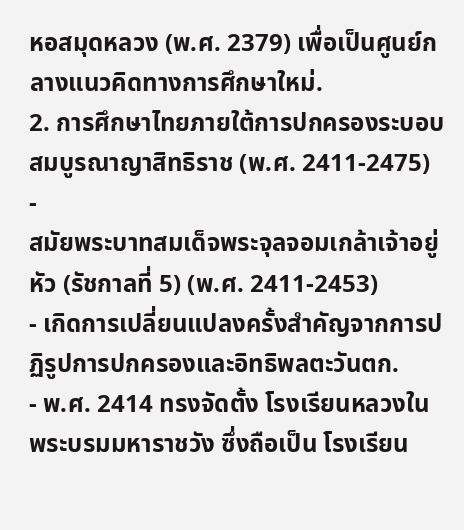หอสมุดหลวง (พ.ศ. 2379) เพื่อเป็นศูนย์กลางแนวคิดทางการศึกษาใหม่.
2. การศึกษาไทยภายใต้การปกครองระบอบสมบูรณาญาสิทธิราช (พ.ศ. 2411-2475)
-
สมัยพระบาทสมเด็จพระจุลจอมเกล้าเจ้าอยู่หัว (รัชกาลที่ 5) (พ.ศ. 2411-2453)
- เกิดการเปลี่ยนแปลงครั้งสำคัญจากการปฏิรูปการปกครองและอิทธิพลตะวันตก.
- พ.ศ. 2414 ทรงจัดตั้ง โรงเรียนหลวงในพระบรมมหาราชวัง ซึ่งถือเป็น โรงเรียน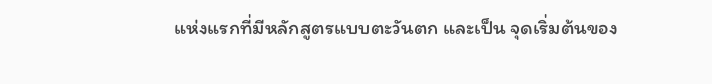แห่งแรกที่มีหลักสูตรแบบตะวันตก และเป็น จุดเริ่มต้นของ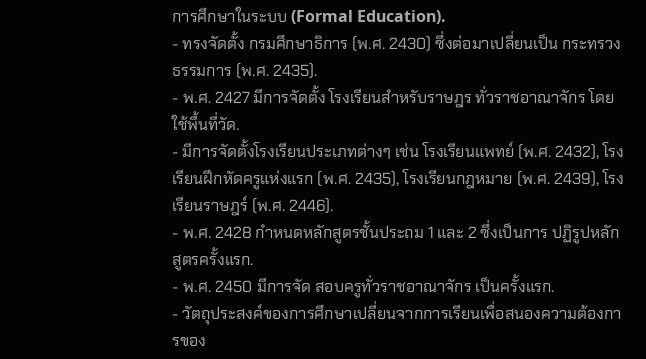การศึกษาในระบบ (Formal Education).
- ทรงจัดตั้ง กรมศึกษาธิการ (พ.ศ. 2430) ซึ่งต่อมาเปลี่ยนเป็น กระทรวงธรรมการ (พ.ศ. 2435).
- พ.ศ. 2427 มีการจัดตั้ง โรงเรียนสำหรับราษฎร ทั่วราชอาณาจักร โดยใช้พื้นที่วัด.
- มีการจัดตั้งโรงเรียนประเภทต่างๆ เช่น โรงเรียนแพทย์ (พ.ศ. 2432), โรงเรียนฝึกหัดครูแห่งแรก (พ.ศ. 2435), โรงเรียนกฎหมาย (พ.ศ. 2439), โรงเรียนราษฎร์ (พ.ศ. 2446).
- พ.ศ. 2428 กำหนดหลักสูตรชั้นประถม 1 และ 2 ซึ่งเป็นการ ปฏิรูปหลักสูตรครั้งแรก.
- พ.ศ. 2450 มีการจัด สอบครูทั่วราชอาณาจักร เป็นครั้งแรก.
- วัตถุประสงค์ของการศึกษาเปลี่ยนจากการเรียนเพื่อสนองความต้องการของ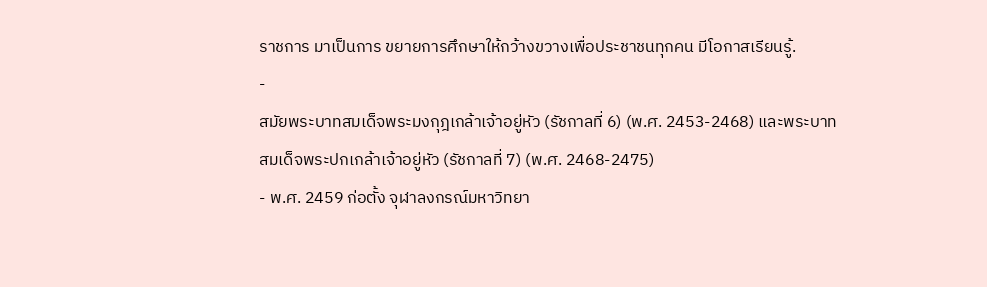ราชการ มาเป็นการ ขยายการศึกษาให้กว้างขวางเพื่อประชาชนทุกคน มีโอกาสเรียนรู้.
-
สมัยพระบาทสมเด็จพระมงกุฎเกล้าเจ้าอยู่หัว (รัชกาลที่ 6) (พ.ศ. 2453-2468) และพระบาทสมเด็จพระปกเกล้าเจ้าอยู่หัว (รัชกาลที่ 7) (พ.ศ. 2468-2475)
- พ.ศ. 2459 ก่อตั้ง จุฬาลงกรณ์มหาวิทยา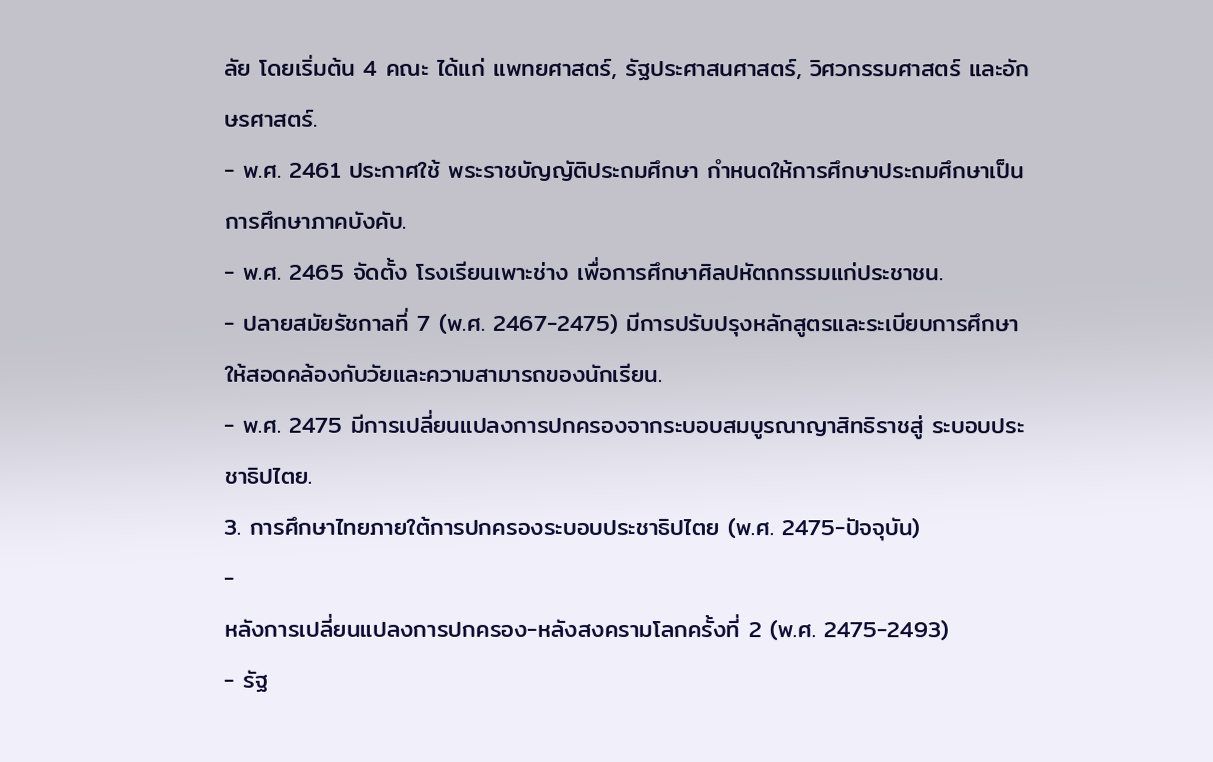ลัย โดยเริ่มต้น 4 คณะ ได้แก่ แพทยศาสตร์, รัฐประศาสนศาสตร์, วิศวกรรมศาสตร์ และอักษรศาสตร์.
- พ.ศ. 2461 ประกาศใช้ พระราชบัญญัติประถมศึกษา กำหนดให้การศึกษาประถมศึกษาเป็น การศึกษาภาคบังคับ.
- พ.ศ. 2465 จัดตั้ง โรงเรียนเพาะช่าง เพื่อการศึกษาศิลปหัตถกรรมแก่ประชาชน.
- ปลายสมัยรัชกาลที่ 7 (พ.ศ. 2467-2475) มีการปรับปรุงหลักสูตรและระเบียบการศึกษาให้สอดคล้องกับวัยและความสามารถของนักเรียน.
- พ.ศ. 2475 มีการเปลี่ยนแปลงการปกครองจากระบอบสมบูรณาญาสิทธิราชสู่ ระบอบประชาธิปไตย.
3. การศึกษาไทยภายใต้การปกครองระบอบประชาธิปไตย (พ.ศ. 2475-ปัจจุบัน)
-
หลังการเปลี่ยนแปลงการปกครอง-หลังสงครามโลกครั้งที่ 2 (พ.ศ. 2475-2493)
- รัฐ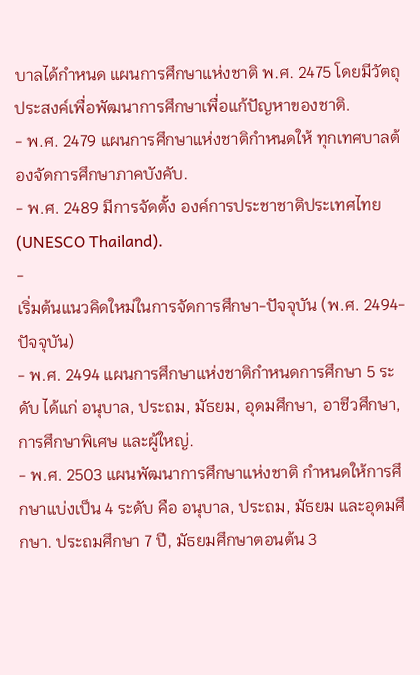บาลได้กำหนด แผนการศึกษาแห่งชาติ พ.ศ. 2475 โดยมีวัตถุประสงค์เพื่อพัฒนาการศึกษาเพื่อแก้ปัญหาของชาติ.
- พ.ศ. 2479 แผนการศึกษาแห่งชาติกำหนดให้ ทุกเทศบาลต้องจัดการศึกษาภาคบังคับ.
- พ.ศ. 2489 มีการจัดตั้ง องค์การประชาชาติประเทศไทย (UNESCO Thailand).
-
เริ่มต้นแนวคิดใหม่ในการจัดการศึกษา-ปัจจุบัน (พ.ศ. 2494-ปัจจุบัน)
- พ.ศ. 2494 แผนการศึกษาแห่งชาติกำหนดการศึกษา 5 ระดับ ได้แก่ อนุบาล, ประถม, มัธยม, อุดมศึกษา, อาชีวศึกษา, การศึกษาพิเศษ และผู้ใหญ่.
- พ.ศ. 2503 แผนพัฒนาการศึกษาแห่งชาติ กำหนดให้การศึกษาแบ่งเป็น 4 ระดับ คือ อนุบาล, ประถม, มัธยม และอุดมศึกษา. ประถมศึกษา 7 ปี, มัธยมศึกษาตอนต้น 3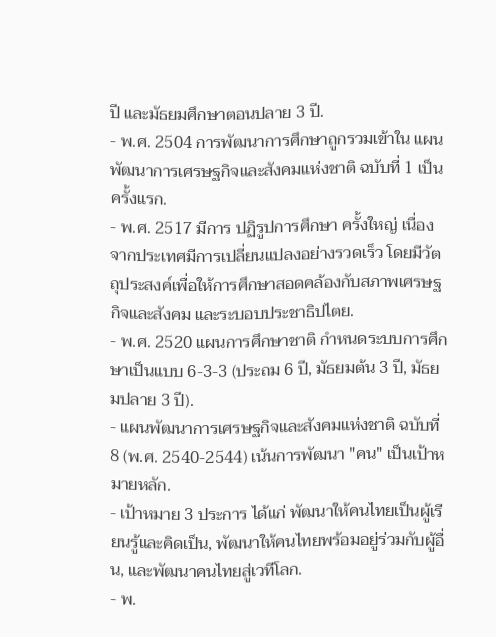ปี และมัธยมศึกษาตอนปลาย 3 ปี.
- พ.ศ. 2504 การพัฒนาการศึกษาถูกรวมเข้าใน แผนพัฒนาการเศรษฐกิจและสังคมแห่งชาติ ฉบับที่ 1 เป็นครั้งแรก.
- พ.ศ. 2517 มีการ ปฏิรูปการศึกษา ครั้งใหญ่ เนื่องจากประเทศมีการเปลี่ยนแปลงอย่างรวดเร็ว โดยมีวัตถุประสงค์เพื่อให้การศึกษาสอดคล้องกับสภาพเศรษฐกิจและสังคม และระบอบประชาธิปไตย.
- พ.ศ. 2520 แผนการศึกษาชาติ กำหนดระบบการศึกษาเป็นแบบ 6-3-3 (ประถม 6 ปี, มัธยมต้น 3 ปี, มัธยมปลาย 3 ปี).
- แผนพัฒนาการเศรษฐกิจและสังคมแห่งชาติ ฉบับที่ 8 (พ.ศ. 2540-2544) เน้นการพัฒนา "คน" เป็นเป้าหมายหลัก.
- เป้าหมาย 3 ประการ ได้แก่ พัฒนาให้คนไทยเป็นผู้เรียนรู้และคิดเป็น, พัฒนาให้คนไทยพร้อมอยู่ร่วมกับผู้อื่น, และพัฒนาคนไทยสู่เวทีโลก.
- พ.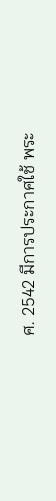ศ. 2542 มีการประกาศใช้ พระ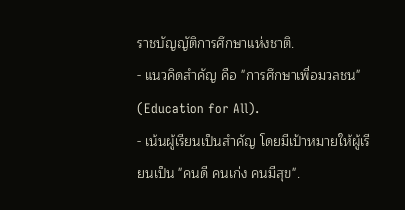ราชบัญญัติการศึกษาแห่งชาติ.
- แนวคิดสำคัญ คือ "การศึกษาเพื่อมวลชน" (Education for All).
- เน้นผู้เรียนเป็นสำคัญ โดยมีเป้าหมายให้ผู้เรียนเป็น "คนดี คนเก่ง คนมีสุข".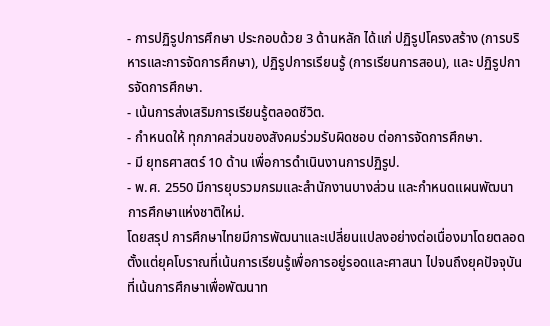- การปฏิรูปการศึกษา ประกอบด้วย 3 ด้านหลัก ได้แก่ ปฏิรูปโครงสร้าง (การบริหารและการจัดการศึกษา), ปฏิรูปการเรียนรู้ (การเรียนการสอน), และ ปฏิรูปการจัดการศึกษา.
- เน้นการส่งเสริมการเรียนรู้ตลอดชีวิต.
- กำหนดให้ ทุกภาคส่วนของสังคมร่วมรับผิดชอบ ต่อการจัดการศึกษา.
- มี ยุทธศาสตร์ 10 ด้าน เพื่อการดำเนินงานการปฏิรูป.
- พ.ศ. 2550 มีการยุบรวมกรมและสำนักงานบางส่วน และกำหนดแผนพัฒนาการศึกษาแห่งชาติใหม่.
โดยสรุป การศึกษาไทยมีการพัฒนาและเปลี่ยนแปลงอย่างต่อเนื่องมาโดยตลอด ตั้งแต่ยุคโบราณที่เน้นการเรียนรู้เพื่อการอยู่รอดและศาสนา ไปจนถึงยุคปัจจุบันที่เน้นการศึกษาเพื่อพัฒนาท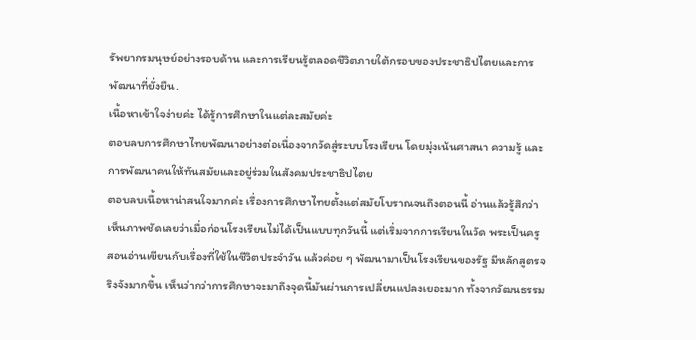รัพยากรมนุษย์อย่างรอบด้าน และการเรียนรู้ตลอดชีวิตภายใต้กรอบของประชาธิปไตยและการพัฒนาที่ยั่งยืน.
เนื้อหาเข้าใจง่ายค่ะ ได้รู้การศึกษาในแต่ละสมัยค่ะ
ตอบลบการศึกษาไทยพัฒนาอย่างต่อเนื่องจากวัดสู่ระบบโรงเรียน โดยมุ่งเน้นศาสนา ความรู้ และการพัฒนาคนให้ทันสมัยและอยู่ร่วมในสังคมประชาธิปไตย
ตอบลบเนื้อหาน่าสนใจมากค่ะ เรื่องการศึกษาไทยตั้งแต่สมัยโบราณจนถึงตอนนี้ อ่านแล้วรู้สึกว่าเห็นภาพชัดเลยว่าเมื่อก่อนโรงเรียนไม่ได้เป็นแบบทุกวันนี้ แต่เริ่มจากการเรียนในวัด พระเป็นครู สอนอ่านเขียนกับเรื่องที่ใช้ในชีวิตประจำวัน แล้วค่อย ๆ พัฒนามาเป็นโรงเรียนของรัฐ มีหลักสูตรจริงจังมากขึ้น เห็นว่ากว่าการศึกษาจะมาถึงจุดนี้มันผ่านการเปลี่ยนแปลงเยอะมาก ทั้งจากวัฒนธรรม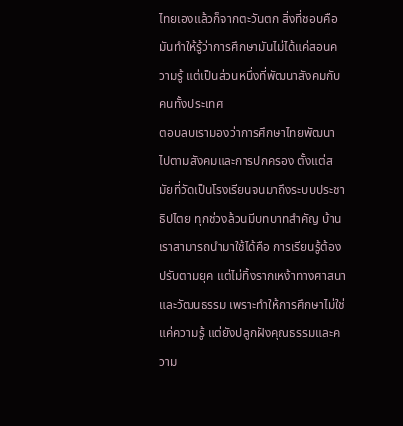ไทยเองแล้วก็จากตะวันตก สิ่งที่ชอบคือมันทำให้รู้ว่าการศึกษามันไม่ได้แค่สอนความรู้ แต่เป็นส่วนหนึ่งที่พัฒนาสังคมกับคนทั้งประเทศ
ตอบลบเรามองว่าการศึกษาไทยพัฒนาไปตามสังคมและการปกครอง ตั้งแต่สมัยที่วัดเป็นโรงเรียนจนมาถึงระบบประชาธิปไตย ทุกช่วงล้วนมีบทบาทสำคัญ บ้านเราสามารถนำมาใช้ได้คือ การเรียนรู้ต้องปรับตามยุค แต่ไม่ทิ้งรากเหง้าทางศาสนาและวัฒนธรรม เพราะทำให้การศึกษาไม่ใช่แค่ความรู้ แต่ยังปลูกฝังคุณธรรมและความ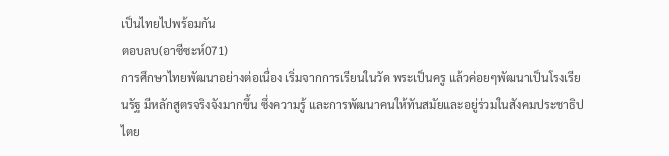เป็นไทยไปพร้อมกัน
ตอบลบ(อาซีซะห์071)
การศึกษาไทยพัฒนาอย่างต่อเนื่อง เริ่มจากการเรียนในวัด พระเป็นครู แล้วค่อยๆพัฒนาเป็นโรงเรียนรัฐ มีหลักสูตรจริงจังมากขึ้น ซึ่งความรู้ และการพัฒนาคนให้ทันสมัยและอยู่ร่วมในสังคมประชาธิปไตย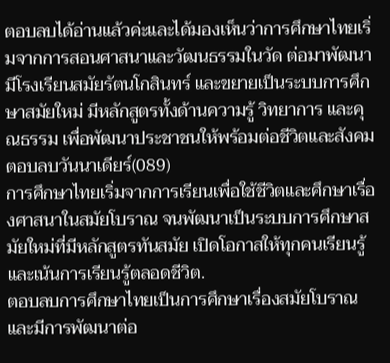ตอบลบได้อ่านแล้วค่ะและได้มองเห็นว่าการศึกษาไทยเริ่มจากการสอนศาสนาและวัฒนธรรมในวัด ต่อมาพัฒนามีโรงเรียนสมัยรัตนโกสินทร์ และขยายเป็นระบบการศึกษาสมัยใหม่ มีหลักสูตรทั้งด้านความรู้ วิทยาการ และคุณธรรม เพื่อพัฒนาประชาชนให้พร้อมต่อชีวิตและสังคม
ตอบลบวันนาเดียร์(089)
การศึกษาไทยเริ่มจากการเรียนเพื่อใช้ชีวิตและศึกษาเรื่องศาสนาในสมัยโบราณ จนพัฒนาเป็นระบบการศึกษาสมัยใหม่ที่มีหลักสูตรทันสมัย เปิดโอกาสให้ทุกคนเรียนรู้ และเน้นการเรียนรู้ตลอดชีวิต.
ตอบลบการศึกษาไทยเป็นการศึกษาเรื่องสมัยโบราณ และมีการพัฒนาต่อ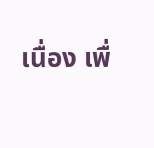เนื่อง เพื่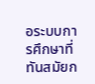อระบบการศึกษาที่ทันสมัยก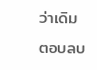ว่าเดิม
ตอบลบ